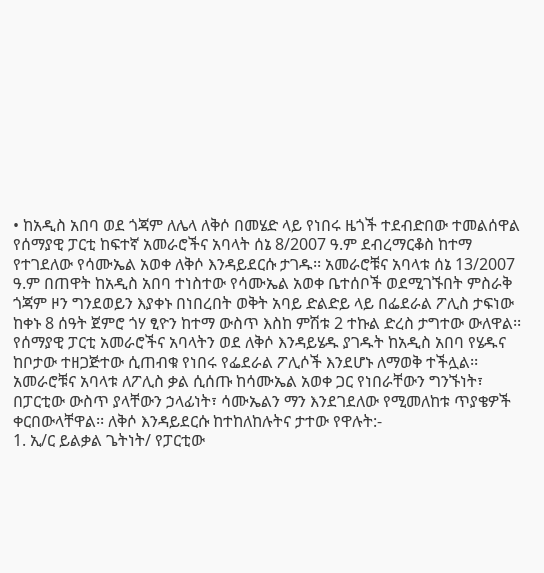• ከአዲስ አበባ ወደ ጎጃም ለሌላ ለቅሶ በመሄድ ላይ የነበሩ ዜጎች ተደብድበው ተመልሰዋል
የሰማያዊ ፓርቲ ከፍተኛ አመራሮችና አባላት ሰኔ 8/2007 ዓ.ም ደብረማርቆስ ከተማ የተገደለው የሳሙኤል አወቀ ለቅሶ እንዳይደርሱ ታገዱ፡፡ አመራሮቹና አባላቱ ሰኔ 13/2007 ዓ.ም በጠዋት ከአዲስ አበባ ተነስተው የሳሙኤል አወቀ ቤተሰቦች ወደሚገኙበት ምስራቅ ጎጃም ዞን ግንደወይን እያቀኑ በነበረበት ወቅት አባይ ድልድይ ላይ በፌደራል ፖሊስ ታፍነው ከቀኑ 8 ሰዓት ጀምሮ ጎሃ ፂዮን ከተማ ውስጥ እስከ ምሽቱ 2 ተኩል ድረስ ታግተው ውለዋል፡፡ የሰማያዊ ፓርቲ አመራሮችና አባላትን ወደ ለቅሶ እንዳይሄዱ ያገዱት ከአዲስ አበባ የሄዱና ከቦታው ተዘጋጅተው ሲጠብቁ የነበሩ የፌደራል ፖሊሶች እንደሆኑ ለማወቅ ተችሏል፡፡
አመራሮቹና አባላቱ ለፖሊስ ቃል ሲሰጡ ከሳሙኤል አወቀ ጋር የነበራቸውን ግንኙነት፣ በፓርቲው ውስጥ ያላቸውን ኃላፊነት፣ ሳሙኤልን ማን እንደገደለው የሚመለከቱ ጥያቄዎች ቀርበውላቸዋል፡፡ ለቅሶ እንዳይደርሱ ከተከለከሉትና ታተው የዋሉት:-
1. ኢ/ር ይልቃል ጌትነት/ የፓርቲው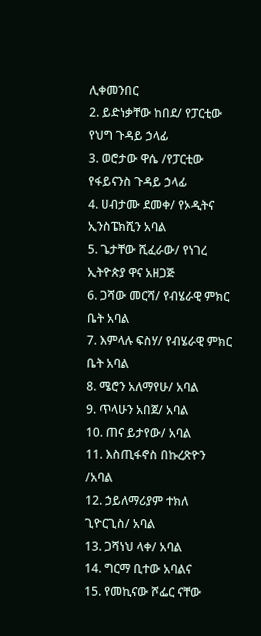ሊቀመንበር
2. ይድነቃቸው ከበደ/ የፓርቲው የህግ ጉዳይ ኃላፊ
3. ወሮታው ዋሴ /የፓርቲው የፋይናንስ ጉዳይ ኃላፊ
4. ሀብታሙ ደመቀ/ የኦዲትና ኢንስፔክሺን አባል
5. ጌታቸው ሺፈራው/ የነገረ ኢትዮጵያ ዋና አዘጋጅ
6. ጋሻው መርሻ/ የብሄራዊ ምክር ቤት አባል
7. እምላሉ ፍስሃ/ የብሄራዊ ምክር ቤት አባል
8. ሜሮን አለማየሁ/ አባል
9. ጥላሁን አበጀ/ አባል
10. ጠና ይታየው/ አባል
11. እስጢፋኖስ በኩረጽዮን /አባል
12. ኃይለማሪያም ተክለ ጊዮርጊስ/ አባል
13. ጋሻነህ ላቀ/ አባል
14. ግርማ ቢተው አባልና
15. የመኪናው ሾፌር ናቸው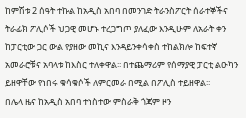ከምሽቱ 2 ሰዓት ተኩል ከአዲስ አበባ በመንገድ ትራንስፖርት ሰራተኞችና ትራፊክ ፖሊሶች ህጋዊ መሆኑ ተረጋግጦ ያለፈው እንዲሁም ለአራት ቀን ከፓርቲው ጋር ውል የያዘው መኪና እንዳይንቀሳቀስ ተከልክሎ ከፍተኛ አመራሮቹና አባላቱ ከእስር ተለቀዋል፡፡ በተጨማሪም የሰማያዊ ፓርቲ ልዑካን ይዘዋቸው የነበሩ ቁሳቁሶች ለምርመራ በሚል በፖሊስ ተይዘዋል፡፡
በሌላ ዜና ከአዲስ አበባ ተነስተው ምስራቅ ጎጃም ዞን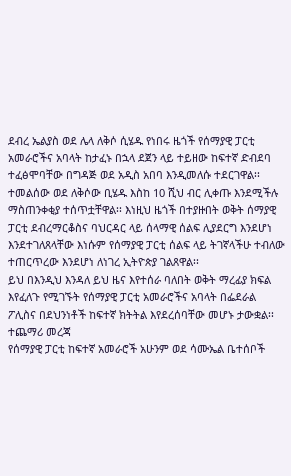ደብረ ኤልያስ ወደ ሌላ ለቅሶ ሲሄዱ የነበሩ ዜጎች የሰማያዊ ፓርቲ አመራሮችና አባላት ከታፈኑ በኋላ ደጀን ላይ ተይዘው ከፍተኛ ድብደባ ተፈፅሞባቸው በግዳጅ ወደ አዲስ አበባ እንዲመለሱ ተደርገዋል፡፡ ተመልሰው ወደ ለቅሶው ቢሄዱ እስከ 10 ሺህ ብር ሊቀጡ እንደሚችሉ ማስጠንቀቂያ ተሰጥቷቸዋል፡፡ እነዚህ ዜጎች በተያዙበት ወቅት ሰማያዊ ፓርቲ ደብረማርቆስና ባህርዳር ላይ ሰላማዊ ሰልፍ ሊያደርግ እንደሆነ እንደተገለጸላቸው እነሱም የሰማያዊ ፓርቲ ሰልፍ ላይ ትገኛላችሁ ተብለው ተጠርጥረው እንደሆነ ለነገረ ኢትዮጵያ ገልጸዋል፡፡
ይህ በእንዲህ እንዳለ ይህ ዜና እየተሰራ ባለበት ወቅት ማረፊያ ክፍል እየፈለጉ የሚገኙት የሰማያዊ ፓርቲ አመራሮችና አባላት በፌደራል ፖሊስና በደህንነቶች ከፍተኛ ክትትል እየደረሰባቸው መሆኑ ታውቋል፡፡
ተጨማሪ መረጃ
የሰማያዊ ፓርቲ ከፍተኛ አመራሮች አሁንም ወደ ሳሙኤል ቤተሰቦች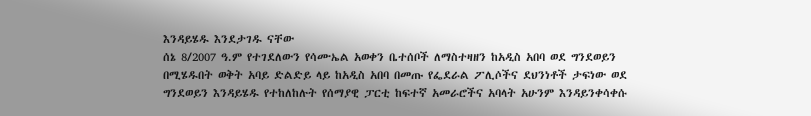እንዳይሄዱ እንደታገዱ ናቸው
ሰኔ 8/2007 ዓ.ም የተገደለውን የሳሙኤል አወቀን ቤተሰቦች ለማስተዛዘን ከአዲስ አበባ ወደ ግንደወይን በሚሄዱበት ወቅት አባይ ድልድይ ላይ ከአዲስ አበባ በመጡ የፌደራል ፖሊሶችና ደህንነቶች ታፍነው ወደ ግንደወይን እንዳይሄዱ የተከለከሉት የሰማያዊ ፓርቲ ከፍተኛ አመራሮችና አባላት አሁንም እንዳይንቀሳቀሱ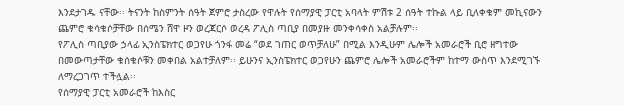እንደታገዱ ናቸው፡፡ ትናንት ከስምንት ሰዓት ጀምሮ ታስረው የዋሉት የሰማያዊ ፓርቲ አባላት ምሽቱ 2 ሰዓት ተኩል ላይ ቢለቀቁም መኪናውን ጨምሮ ቁሳቁሶቻቸው በሰሜን ሸዋ ዞን ወረጃርሶ ወረዳ ፖሊስ ጣቢያ በመያዙ መንቀሳቀስ አልቻሉም፡፡
የፖሊስ ጣቢያው ኃላፊ ኢንስፔክተር ወጋየሁ ጎንፋ መሬ “ወደ ገጠር ወጥቻለሁ” በሚል እንዲሁም ሌሎች አመራሮች ቢሮ ዘግተው በመውጣታቸው ቁሰቁሶቹን መቀበል አልተቻለም፡፡ ይሁንና ኢንስፔክተር ወጋየሁን ጨምሮ ሌሎች አመራሮችም ከተማ ውስጥ እንደሚገኙ ለማረጋገጥ ተችሏል፡፡
የሰማያዊ ፓርቲ አመራሮች ከእስር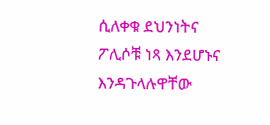ሲለቀቁ ደህንነትና ፖሊሶቹ ነጻ እንደሆኑና እንዳጉላሉዋቸው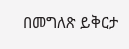በመግለጽ ይቅርታ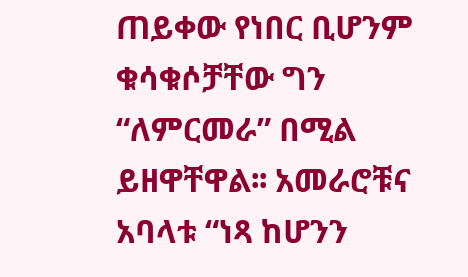ጠይቀው የነበር ቢሆንም ቁሳቁሶቻቸው ግን “ለምርመራ” በሚል ይዘዋቸዋል፡፡ አመራሮቹና አባላቱ “ነጻ ከሆንን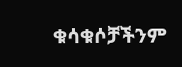ቁሳቁሶቻችንም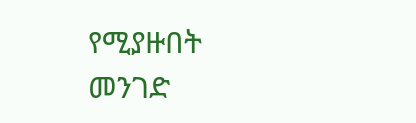የሚያዙበት መንገድ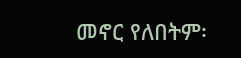መኖር የለበትም፡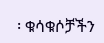፡ ቁሳቁሶቻችን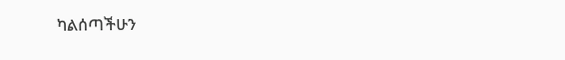ካልሰጣችሁን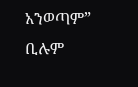አንወጣም” ቢሉም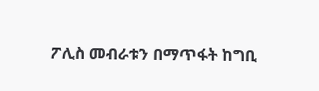ፖሊስ መብራቱን በማጥፋት ከግቢ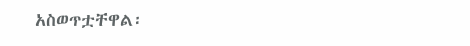አስወጥቷቸዋል፡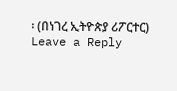፡ (በነገረ ኢትዮጵያ ሪፖርተር)
Leave a Reply